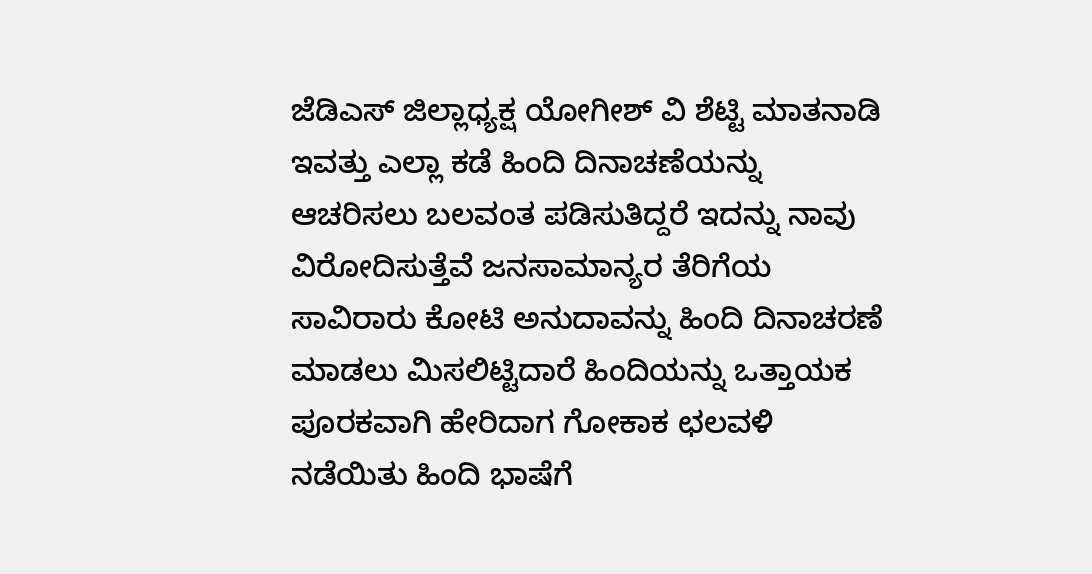ಜೆಡಿಎಸ್ ಜಿಲ್ಲಾಧ್ಯಕ್ಷ ಯೋಗೀಶ್ ವಿ ಶೆಟ್ಟಿ ಮಾತನಾಡಿ ಇವತ್ತು ಎಲ್ಲಾ ಕಡೆ ಹಿಂದಿ ದಿನಾಚಣೆಯನ್ನು ಆಚರಿಸಲು ಬಲವಂತ ಪಡಿಸುತಿದ್ದರೆ ಇದನ್ನು ನಾವು ವಿರೋದಿಸುತ್ತೆವೆ ಜನಸಾಮಾನ್ಯರ ತೆರಿಗೆಯ ಸಾವಿರಾರು ಕೋಟಿ ಅನುದಾವನ್ನು ಹಿಂದಿ ದಿನಾಚರಣೆ ಮಾಡಲು ಮಿಸಲಿಟ್ಟಿದಾರೆ ಹಿಂದಿಯನ್ನು ಒತ್ತಾಯಕ ಪೂರಕವಾಗಿ ಹೇರಿದಾಗ ಗೋಕಾಕ ಛಲವಳಿ ನಡೆಯಿತು ಹಿಂದಿ ಭಾಷೆಗೆ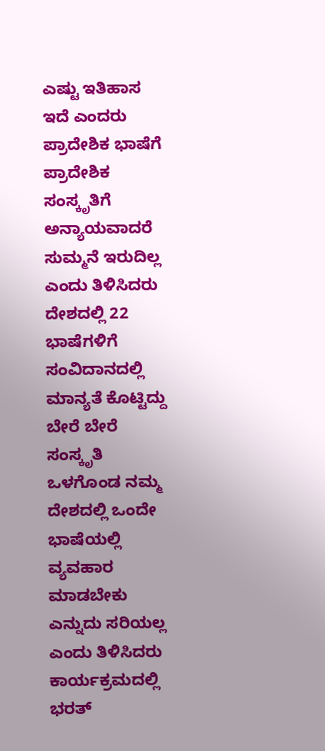ಎಷ್ಟು ಇತಿಹಾಸ ಇದೆ ಎಂದರು ಪ್ರಾದೇಶಿಕ ಭಾಷೆಗೆ ಪ್ರಾದೇಶಿಕ ಸಂಸ್ಕೃತಿಗೆ ಅನ್ಯಾಯವಾದರೆ ಸುಮ್ಮನೆ ಇರುದಿಲ್ಲ ಎಂದು ತಿಳಿಸಿದರು ದೇಶದಲ್ಲಿ 22 ಭಾಷೆಗಳಿಗೆ ಸಂವಿದಾನದಲ್ಲಿ ಮಾನ್ಯತೆ ಕೊಟ್ಟಿದ್ದು ಬೇರೆ ಬೇರೆ ಸಂಸ್ಕೃತಿ ಒಳಗೊಂಡ ನಮ್ಮ ದೇಶದಲ್ಲಿ ಒಂದೇ ಭಾಷೆಯಲ್ಲಿ ವ್ಯವಹಾರ ಮಾಡಬೇಕು ಎನ್ನುದು ಸರಿಯಲ್ಲ ಎಂದು ತಿಳಿಸಿದರು ಕಾರ್ಯಕ್ರಮದಲ್ಲಿ ಭರತ್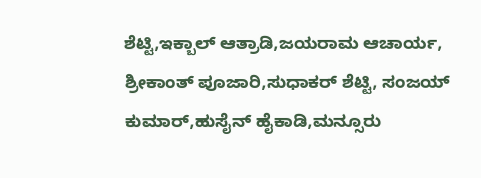ಶೆಟ್ಟಿ,ಇಕ್ಬಾಲ್ ಆತ್ರಾಡಿ,ಜಯರಾಮ ಆಚಾರ್ಯ, ಶ್ರೀಕಾಂತ್ ಪೂಜಾರಿ,ಸುಧಾಕರ್ ಶೆಟ್ಟಿ, ಸಂಜಯ್ ಕುಮಾರ್,ಹುಸೈನ್ ಹೈಕಾಡಿ,ಮನ್ಸೂರು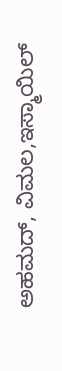ಅಹಮದ್, ವಿಮಲ,ಇಸ್ಮಾಯಿಲ್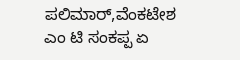ಪಲಿಮಾರ್,ವೆಂಕಟೇಶ ಎಂ ಟಿ ಸಂಕಪ್ಪ ಏ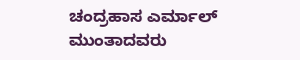ಚಂದ್ರಹಾಸ ಎರ್ಮಾಲ್ ಮುಂತಾದವರು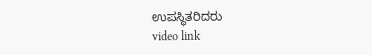ಉಪಸ್ಥಿತರಿದರು
video link